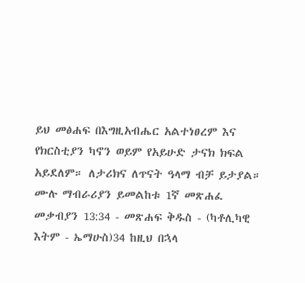ይህ መፅሐፍ በእግዚአብሔር አልተነፀረም እና የክርስቲያን ካኖን ወይም የአይሁድ ታናክ ክፍል አይደለም። ለታሪክና ለጥናት ዓላማ ብቻ ይታያል። ሙሉ ማብራሪያን ይመልከቱ 1ኛ መጽሐፈ መቃብያን 13:34 - መጽሐፍ ቅዱስ - (ካቶሊካዊ እትም - ኤማሁስ)34 ከዚህ በኋላ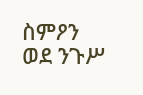ስምዖን ወደ ንጉሥ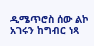ዲሜጥሮስ ሰው ልኮ አገሩን ከግብር ነጻ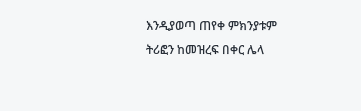እንዲያወጣ ጠየቀ ምክንያቱም ትሪፎን ከመዝረፍ በቀር ሌላ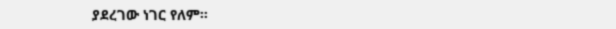ያደረገው ነገር የለም።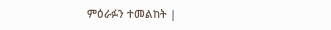ምዕራፉን ተመልከት |